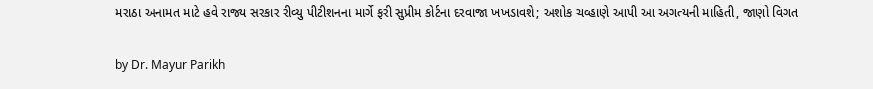મરાઠા અનામત માટે હવે રાજ્ય સરકાર રીવ્યુ પીટીશનના માર્ગે ફરી સુપ્રીમ કોર્ટના દરવાજા ખખડાવશે; અશોક ચવ્હાણે આપી આ અગત્યની માહિતી, જાણો વિગત

by Dr. Mayur Parikh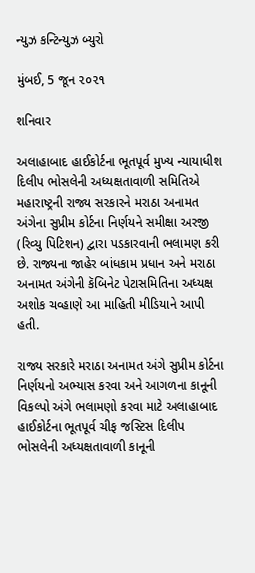ન્યુઝ કન્ટિન્યુઝ બ્યુરો

મુંબઈ, 5 જૂન ૨૦૨૧

શનિવાર

અલાહાબાદ હાઈકોર્ટના ભૂતપૂર્વ મુખ્ય ન્યાયાધીશ દિલીપ ભોસલેની અધ્યક્ષતાવાળી સમિતિએ મહારાષ્ટ્રની રાજ્ય સરકારને મરાઠા અનામત અંગેના સુપ્રીમ કોર્ટના નિર્ણયને સમીક્ષા અરજી (રિવ્યુ પિટિશન) દ્વારા પડકારવાની ભલામણ કરી છે. રાજ્યના જાહેર બાંધકામ પ્રધાન અને મરાઠા અનામત અંગેની કૅબિનેટ પેટાસમિતિના અધ્યક્ષ અશોક ચવ્હાણે આ માહિતી મીડિયાને આપી હતી.

રાજ્ય સરકારે મરાઠા અનામત અંગે સુપ્રીમ કોર્ટના નિર્ણયનો અભ્યાસ કરવા અને આગળના કાનૂની વિકલ્પો અંગે ભલામણો કરવા માટે અલાહાબાદ હાઈકોર્ટના ભૂતપૂર્વ ચીફ જસ્ટિસ દિલીપ ભોસલેની અધ્યક્ષતાવાળી કાનૂની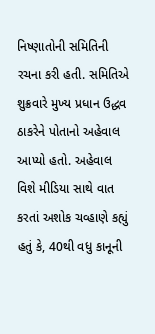નિષ્ણાતોની સમિતિની રચના કરી હતી. સમિતિએ શુક્રવારે મુખ્ય પ્રધાન ઉદ્ધવ ઠાકરેને પોતાનો અહેવાલ આપ્યો હતો. અહેવાલ વિશે મીડિયા સાથે વાત કરતાં અશોક ચવ્હાણે કહ્યું હતું કે, 40થી વધુ કાનૂની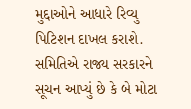મુદ્દાઓને આધારે રિવ્યુ પિટિશન દાખલ કરાશે. સમિતિએ રાજ્ય સરકારને સૂચન આપ્યું છે કે બે મોટા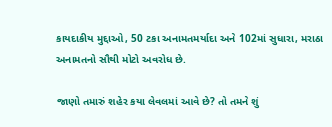કાયદાકીય મુદ્દાઓ, 50 ટકા અનામતમર્યાદા અને 102માં સુધારા, મરાઠા અનામતનો સૌથી મોટો અવરોધ છે.

જાણો તમારું શહેર કયા લેવલમાં આવે છે? તો તમને શું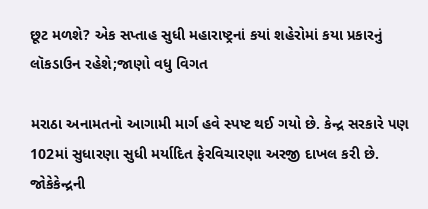છૂટ મળશે? એક સપ્તાહ સુધી મહારાષ્ટ્રનાં કયાં શહેરોમાં કયા પ્રકારનું લૉકડાઉન રહેશે;જાણો વધુ વિગત

મરાઠા અનામતનો આગામી માર્ગ હવે સ્પષ્ટ થઈ ગયો છે. કેન્દ્ર સરકારે પણ 102માં સુધારણા સુધી મર્યાદિત ફેરવિચારણા અરજી દાખલ કરી છે. જોકેકેન્દ્રની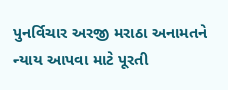પુનર્વિચાર અરજી મરાઠા અનામતને ન્યાય આપવા માટે પૂરતી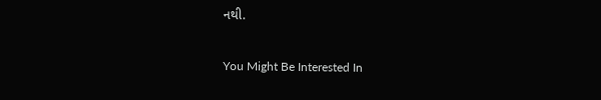નથી.

You Might Be Interested In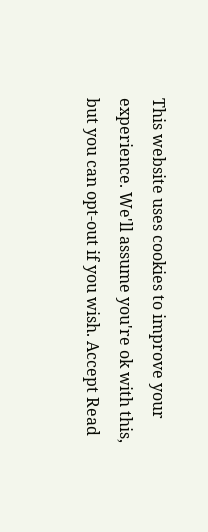This website uses cookies to improve your experience. We'll assume you're ok with this, but you can opt-out if you wish. Accept Read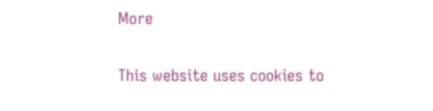More

This website uses cookies to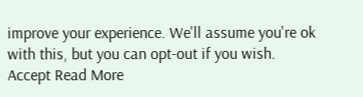improve your experience. We'll assume you're ok with this, but you can opt-out if you wish. Accept Read More